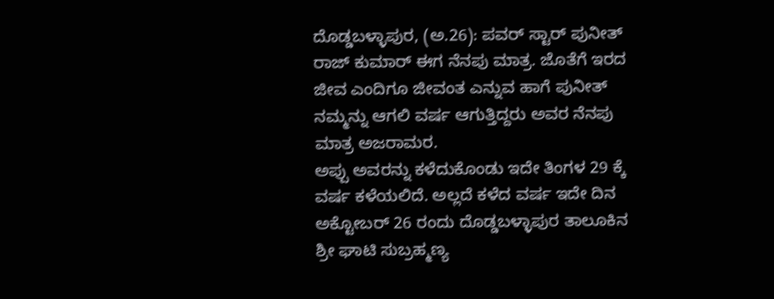ದೊಡ್ಡಬಳ್ಳಾಪುರ, (ಅ.26): ಪವರ್ ಸ್ಟಾರ್ ಪುನೀತ್ ರಾಜ್ ಕುಮಾರ್ ಈಗ ನೆನಪು ಮಾತ್ರ. ಜೊತೆಗೆ ಇರದ ಜೀವ ಎಂದಿಗೂ ಜೀವಂತ ಎನ್ನುವ ಹಾಗೆ ಪುನೀತ್ ನಮ್ಮನ್ನು ಆಗಲಿ ವರ್ಷ ಆಗುತ್ತಿದ್ದರು ಅವರ ನೆನಪು ಮಾತ್ರ ಅಜರಾಮರ.
ಅಪ್ಪು ಅವರನ್ನು ಕಳೆದುಕೊಂಡು ಇದೇ ತಿಂಗಳ 29 ಕ್ಕೆ ವರ್ಷ ಕಳೆಯಲಿದೆ. ಅಲ್ಲದೆ ಕಳೆದ ವರ್ಷ ಇದೇ ದಿನ ಅಕ್ಟೋಬರ್ 26 ರಂದು ದೊಡ್ಡಬಳ್ಳಾಪುರ ತಾಲೂಕಿನ ಶ್ರೀ ಘಾಟಿ ಸುಬ್ರಹ್ಮಣ್ಯ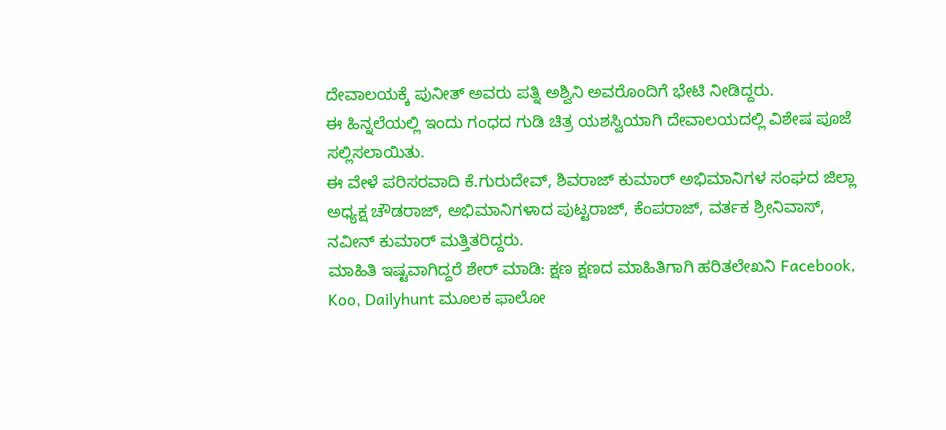ದೇವಾಲಯಕ್ಕೆ ಪುನೀತ್ ಅವರು ಪತ್ನಿ ಅಶ್ವಿನಿ ಅವರೊಂದಿಗೆ ಭೇಟಿ ನೀಡಿದ್ದರು.
ಈ ಹಿನ್ನಲೆಯಲ್ಲಿ ಇಂದು ಗಂಧದ ಗುಡಿ ಚಿತ್ರ ಯಶಸ್ವಿಯಾಗಿ ದೇವಾಲಯದಲ್ಲಿ ವಿಶೇಷ ಪೂಜೆ ಸಲ್ಲಿಸಲಾಯಿತು.
ಈ ವೇಳೆ ಪರಿಸರವಾದಿ ಕೆ.ಗುರುದೇವ್, ಶಿವರಾಜ್ ಕುಮಾರ್ ಅಭಿಮಾನಿಗಳ ಸಂಘದ ಜಿಲ್ಲಾ ಅಧ್ಯಕ್ಷ ಚೌಡರಾಜ್, ಅಭಿಮಾನಿಗಳಾದ ಪುಟ್ಟರಾಜ್, ಕೆಂಪರಾಜ್, ವರ್ತಕ ಶ್ರೀನಿವಾಸ್, ನವೀನ್ ಕುಮಾರ್ ಮತ್ತಿತರಿದ್ದರು.
ಮಾಹಿತಿ ಇಷ್ಟವಾಗಿದ್ದರೆ ಶೇರ್ ಮಾಡಿ: ಕ್ಷಣ ಕ್ಷಣದ ಮಾಹಿತಿಗಾಗಿ ಹರಿತಲೇಖನಿ Facebook, Koo, Dailyhunt ಮೂಲಕ ಫಾಲೋ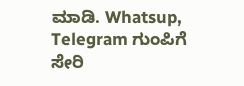ಮಾಡಿ. Whatsup, Telegram ಗುಂಪಿಗೆ ಸೇರಿ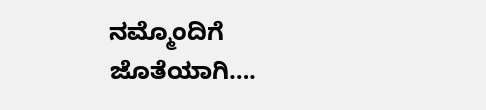ನಮ್ಮೊಂದಿಗೆ ಜೊತೆಯಾಗಿ….